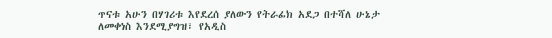ጥናቱ አሁን በሃገሪቱ እየደረሰ ያለውን የትራፊክ አደጋ በተሻለ ሁኔታ ለመቀነስ እንደሚያግዝ፣ የአዲስ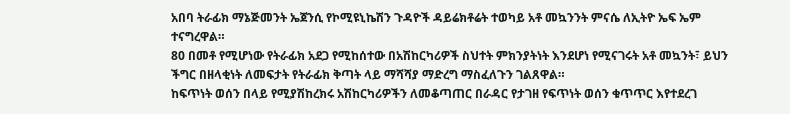አበባ ትራፊክ ማኔጅመንት ኤጀንሲ የኮሚዩኒኬሽን ጉዳዮች ዳይሬክቶሬት ተወካይ አቶ መኳንንት ምናሴ ለኢትዮ ኤፍ ኤም ተናግረዋል።
80 በመቶ የሚሆነው የትራፊክ አደጋ የሚከሰተው በአሽከርካሪዎች ስህተት ምክንያትነት እንደሆነ የሚናገሩት አቶ መኳንት፣ ይህን ችግር በዘላቂነት ለመፍታት የትራፊክ ቅጣት ላይ ማሻሻያ ማድረግ ማስፈለጉን ገልጸዋል።
ከፍጥነት ወሰን በላይ የሚያሽከረክሩ አሽከርካሪዎችን ለመቆጣጠር በራዳር የታገዘ የፍጥነት ወሰን ቁጥጥር እየተደረገ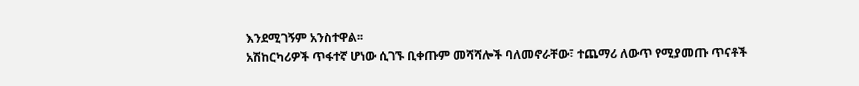እንደሚገኝም አንስተዋል፡፡
አሽከርካሪዎች ጥፋተኛ ሆነው ሲገኙ ቢቀጡም መሻሻሎች ባለመኖራቸው፣ ተጨማሪ ለውጥ የሚያመጡ ጥናቶች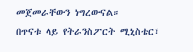መጀመራቸውን ነግረውናል።
በጥናቱ ላይ የትራንስፖርት ሚኒስቴር፣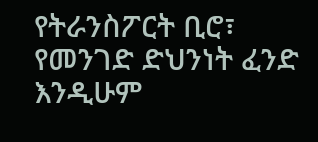የትራንስፖርት ቢሮ፣ የመንገድ ድህንነት ፈንድ እንዲሁም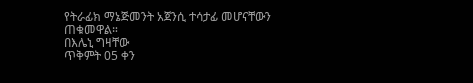የትራፊክ ማኔጅመንት አጀንሲ ተሳታፊ መሆናቸውን ጠቁመዋል።
በእሌኒ ግዛቸው
ጥቅምት 05 ቀን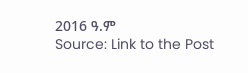2016 ዓ.ም
Source: Link to the Post